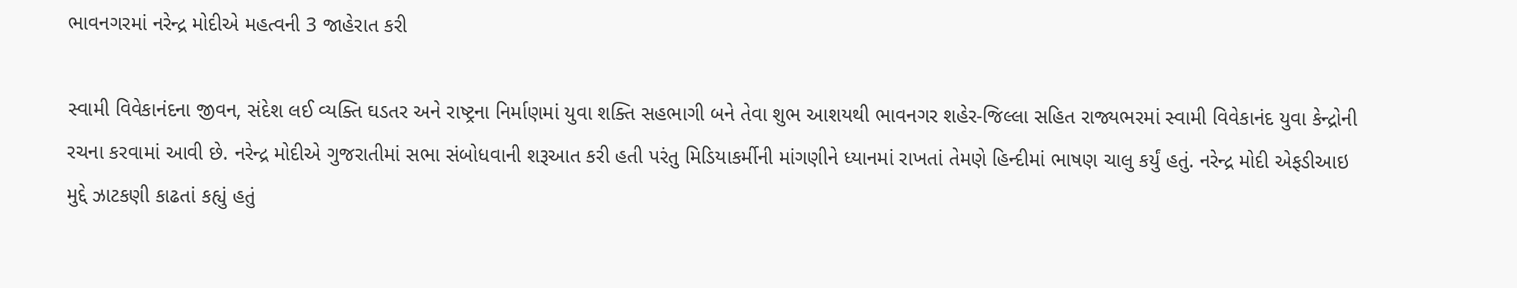ભાવનગરમાં નરેન્દ્ર મોદીએ મહત્વની 3 જાહેરાત કરી

સ્વામી વિવેકાનંદના જીવન, સંદેશ લઈ વ્યક્તિ ઘડતર અને રાષ્ટ્રના નિર્માણમાં યુવા શક્તિ સહભાગી બને તેવા શુભ આશયથી ભાવનગર શહેર-જિલ્લા સહિત રાજ્યભરમાં સ્વામી વિવેકાનંદ યુવા કેન્દ્રોની રચના કરવામાં આવી છે. નરેન્દ્ર મોદીએ ગુજરાતીમાં સભા સંબોધવાની શરૂઆત કરી હતી પરંતુ મિડિયાકર્મીની માંગણીને ધ્યાનમાં રાખતાં તેમણે હિન્દીમાં ભાષણ ચાલુ કર્યું હતું. નરેન્દ્ર મોદી એફડીઆઇ મુદ્દે ઝાટકણી કાઢતાં કહ્યું હતું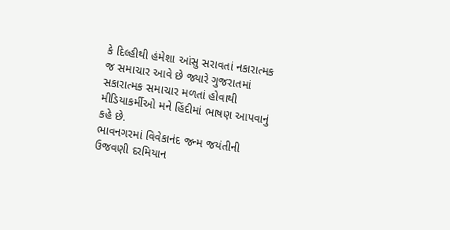કે દિલ્હીથી હંમેશા આંસુ સરાવતાં નકારાત્મક જ સમાચાર આવે છે જ્યારે ગુજરાતમાં સકારાત્મક સમાચાર મળતાં હોવાથી મીડિયાકર્મીઓ મને હિંદીમાં ભાષણ આપવાનું કહે છે.
ભાવનગરમાં વિવેકાનંદ જન્મ જયંતીની ઉજવણી દરમિયાન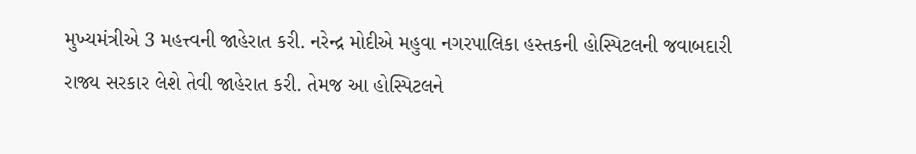મુખ્યમંત્રીએ 3 મહત્ત્વની જાહેરાત કરી. નરેન્દ્ર મોદીએ મહુવા નગરપાલિકા હસ્તકની હોસ્પિટલની જવાબદારી રાજ્ય સરકાર લેશે તેવી જાહેરાત કરી. તેમજ આ હોસ્પિટલને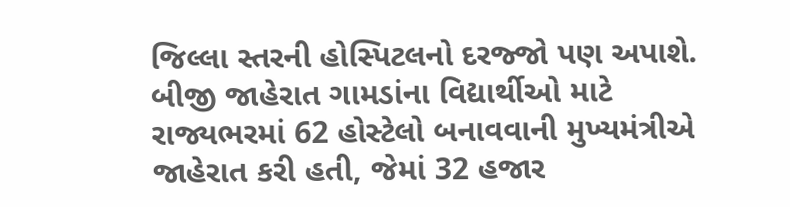જિલ્લા સ્તરની હોસ્પિટલનો દરજ્જો પણ અપાશે. બીજી જાહેરાત ગામડાંના વિદ્યાર્થીઓ માટે રાજ્યભરમાં 62 હોસ્ટેલો બનાવવાની મુખ્યમંત્રીએ જાહેરાત કરી હતી, જેમાં 32 હજાર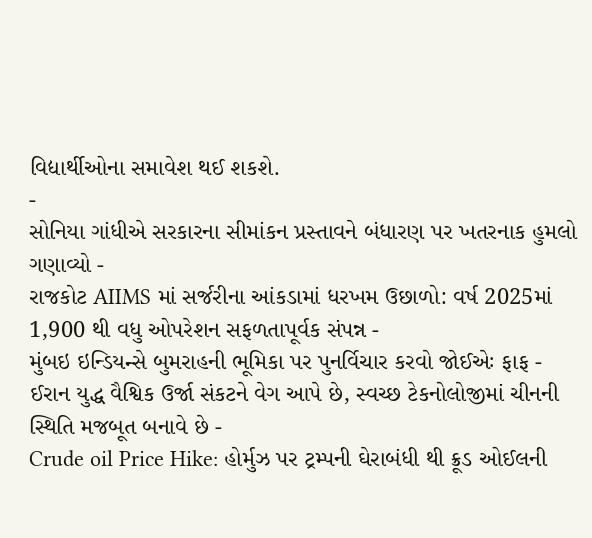વિદ્યાર્થીઓના સમાવેશ થઈ શકશે.
-
સોનિયા ગાંધીએ સરકારના સીમાંકન પ્રસ્તાવને બંધારણ પર ખતરનાક હુમલો ગણાવ્યો -
રાજકોટ AIIMS માં સર્જરીના આંકડામાં ધરખમ ઉછાળો: વર્ષ 2025માં 1,900 થી વધુ ઓપરેશન સફળતાપૂર્વક સંપન્ન -
મુંબઇ ઇન્ડિયન્સે બુમરાહની ભૂમિકા પર પુનર્વિચાર કરવો જોઈએઃ ફાફ -
ઈરાન યુદ્ધ વૈશ્વિક ઉર્જા સંકટને વેગ આપે છે, સ્વચ્છ ટેકનોલોજીમાં ચીનની સ્થિતિ મજબૂત બનાવે છે -
Crude oil Price Hike: હોર્મુઝ પર ટ્રમ્પની ઘેરાબંધી થી ક્રૂડ ઓઈલની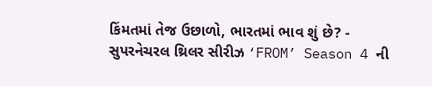કિંમતમાં તેજ ઉછાળો, ભારતમાં ભાવ શું છે? -
સુપરનેચરલ થ્રિલર સીરીઝ ‘FROM’ Season 4 ની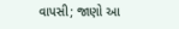વાપસી; જાણો આ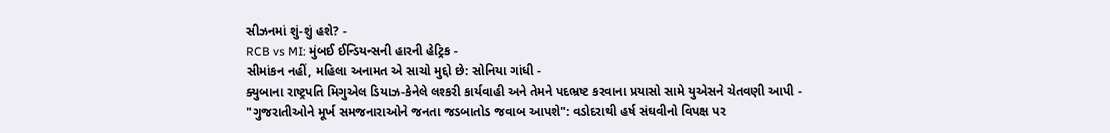સીઝનમાં શું-શું હશે? -
RCB vs MI: મુંબઈ ઈન્ડિયન્સની હારની હેટ્રિક -
સીમાંકન નહીં, મહિલા અનામત એ સાચો મુદ્દો છે: સોનિયા ગાંધી -
ક્યુબાના રાષ્ટ્રપતિ મિગુએલ ડિયાઝ-કેનેલે લશ્કરી કાર્યવાહી અને તેમને પદભ્રષ્ટ કરવાના પ્રયાસો સામે યુએસને ચેતવણી આપી -
"ગુજરાતીઓને મૂર્ખ સમજનારાઓને જનતા જડબાતોડ જવાબ આપશે": વડોદરાથી હર્ષ સંઘવીનો વિપક્ષ પર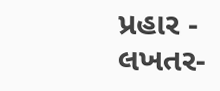પ્રહાર -
લખતર-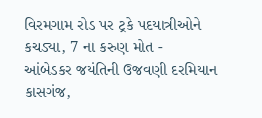વિરમગામ રોડ પર ટ્રકે પદયાત્રીઓને કચડ્યા, 7 ના કરુણ મોત -
આંબેડકર જયંતિની ઉજવણી દરમિયાન કાસગંજ,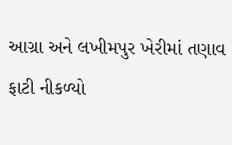આગ્રા અને લખીમપુર ખેરીમાં તણાવ ફાટી નીકળ્યો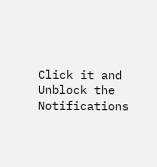Click it and Unblock the Notifications